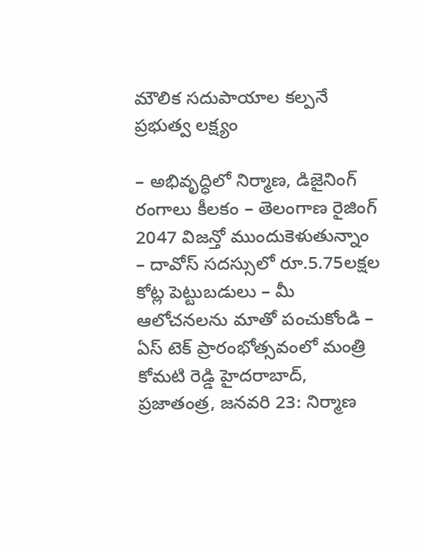మౌలిక సదుపాయాల కల్పనే ప్రభుత్వ లక్ష్యం

– అభివృద్ధిలో నిర్మాణ, డిజైనింగ్ రంగాలు కీలకం – తెలంగాణ రైజింగ్ 2047 విజన్తో ముందుకెళుతున్నాం – దావోస్ సదస్సులో రూ.5.75లక్షల కోట్ల పెట్టుబడులు – మీ ఆలోచనలను మాతో పంచుకోండి – ఏస్ టెక్ ప్రారంభోత్సవంలో మంత్రి కోమటి రెడ్డి హైదరాబాద్, ప్రజాతంత్ర, జనవరి 23: నిర్మాణ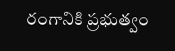రంగానికి ప్రభుత్వం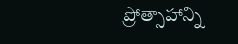ప్రోత్సాహాన్ని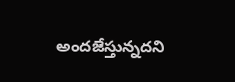అందజేస్తున్నదని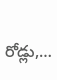రోడ్లు,…